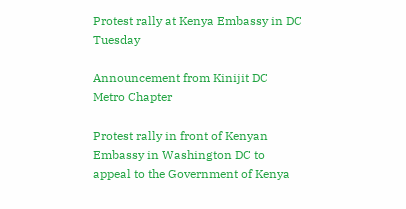Protest rally at Kenya Embassy in DC Tuesday

Announcement from Kinijit DC Metro Chapter

Protest rally in front of Kenyan Embassy in Washington DC to appeal to the Government of Kenya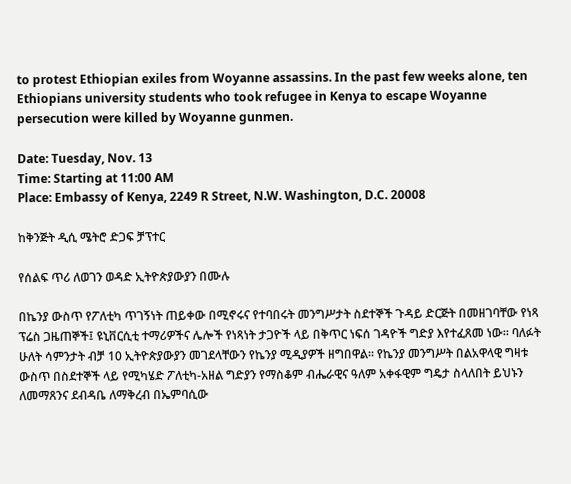to protest Ethiopian exiles from Woyanne assassins. In the past few weeks alone, ten Ethiopians university students who took refugee in Kenya to escape Woyanne persecution were killed by Woyanne gunmen.

Date: Tuesday, Nov. 13
Time: Starting at 11:00 AM
Place: Embassy of Kenya, 2249 R Street, N.W. Washington, D.C. 20008

ከቅንጅት ዲሲ ሜትሮ ድጋፍ ቻፕተር

የሰልፍ ጥሪ ለወገን ወዳድ ኢትዮጵያውያን በሙሉ

በኬንያ ውስጥ የፖለቲካ ጥገኝነት ጠይቀው በሚኖሩና የተባበሩት መንግሥታት ስደተኞች ጉዳይ ድርጅት በመዘገባቸው የነጻ ፕሬስ ጋዜጠኞች፤ ዩኒቨርሲቲ ተማሪዎችና ሌሎች የነጻነት ታጋዮች ላይ በቅጥር ነፍሰ ገዳዮች ግድያ እየተፈጸመ ነው። ባለፉት ሁለት ሳምንታት ብቻ 10 ኢትዮጵያውያን መገደላቸውን የኬንያ ሚዲያዎች ዘግበዋል። የኬንያ መንግሥት በልአዋላዊ ግዛቱ ውስጥ በስደተኞች ላይ የሚካሄድ ፖለቲካ-አዘል ግድያን የማስቆም ብሔራዊና ዓለም አቀፋዊም ግዴታ ስላለበት ይህኑን ለመማጸንና ደብዳቤ ለማቅረብ በኤምባሲው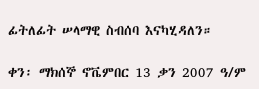ፊትለፊት ሠላማዊ ስብሰባ እናካሂዳለን።

ቀን፡ ማክሰኞ ኖቬምበር 13 ቃን 2007 ዓ/ም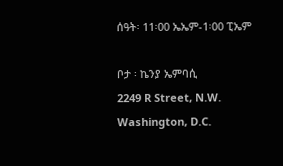ሰዓት፡ 11፡00 ኤኤም-1፡00 ፒኤም

ቦታ ፡ ኬንያ ኤምባሲ
2249 R Street, N.W. Washington, D.C.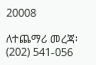20008

ለተጨማሪ መረጃ፡ (202) 541-056